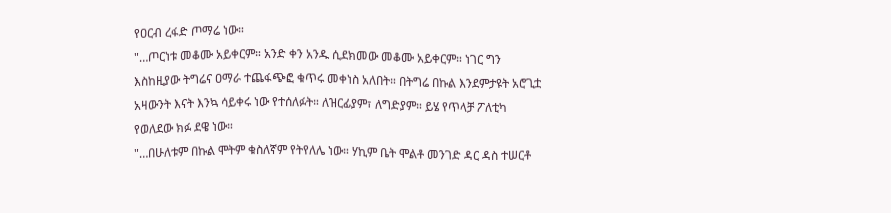የዐርብ ረፋድ ጦማሬ ነው።
"…ጦርነቱ መቆሙ አይቀርም። አንድ ቀን አንዱ ሲደክመው መቆሙ አይቀርም። ነገር ግን እስከዚያው ትግሬና ዐማራ ተጨፋጭፎ ቁጥሩ መቀነስ አለበት። በትግሬ በኩል እንደምታዩት አሮጊቷ አዛውንት እናት እንኳ ሳይቀሩ ነው የተሰለፉት። ለዝርፊያም፣ ለግድያም። ይሄ የጥላቻ ፖለቲካ የወለደው ክፉ ደዌ ነው።
"…በሁለቱም በኩል ሞትም ቁስለኛም የትየለሌ ነው። ሃኪም ቤት ሞልቶ መንገድ ዳር ዳስ ተሠርቶ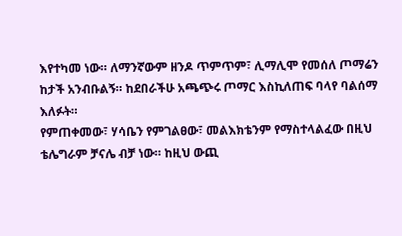እየተካመ ነው። ለማንኛውም ዘንዶ ጥምጥም፣ ሊማሊሞ የመሰለ ጦማሬን ከታች አንብቡልኝ። ከደበራችሁ አጫጭሩ ጦማር እስኪለጠፍ ባላየ ባልሰማ እለፉት።
የምጠቀመው፣ ሃሳቤን የምገልፀው፣ መልእክቴንም የማስተላልፈው በዚህ ቴሌግራም ቻናሌ ብቻ ነው። ከዚህ ውጪ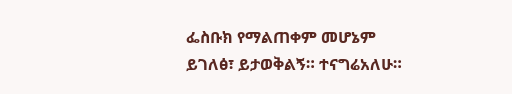ፌስቡክ የማልጠቀም መሆኔም ይገለፅ፣ ይታወቅልኝ። ተናግሬአለሁ።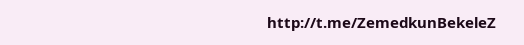http://t.me/ZemedkunBekeleZ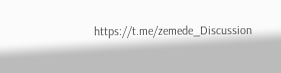https://t.me/zemede_Discussion